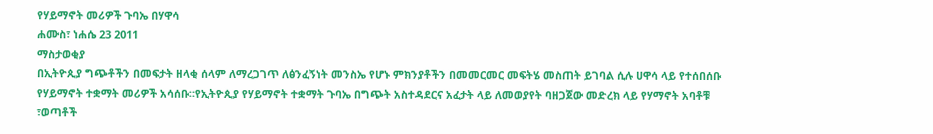የሃይማኖት መሪዎች ጉባኤ በሃዋሳ
ሐሙስ፣ ነሐሴ 23 2011
ማስታወቂያ
በኢትዮጲያ ግጭቶችን በመፍታት ዘላቂ ሰላም ለማረጋገጥ ለፅንፈኝነት መንስኤ የሆኑ ምክንያቶችን በመመርመር መፍትሄ መስጠት ይገባል ሲሉ ሀዋሳ ላይ የተሰበሰቡ የሃይማኖት ተቋማት መሪዎች አሳሰቡ።የኢትዮጲያ የሃይማኖት ተቋማት ጉባኤ በግጭት አስተዳደርና አፈታት ላይ ለመወያየት ባዘጋጀው መድረክ ላይ የሃማኖት አባቶቹ ፣ወጣቶች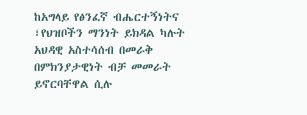ከአግላይ የፅንፈኛ ብሔርተኝነትና ፣የህዝቦችን ማንነት ይክዳል ካሉት አህዳዊ አስተሳሰብ በመራቅ በምክንያታዊነት ብቻ መመራት ይኖርባቸዋል ሲሉ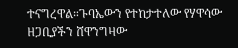ተናግረዋል።ጉባኤውን የተከታተለው የሃዋሳው ዘጋቢያችን ሸዋንግዛው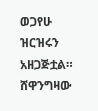ወጋየሁ ዝርዝሩን አዘጋጅቷል።
ሸዋንግዛው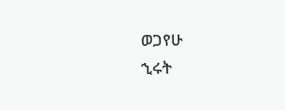ወጋየሁ
ኂሩት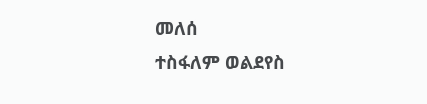መለሰ
ተስፋለም ወልደየስ